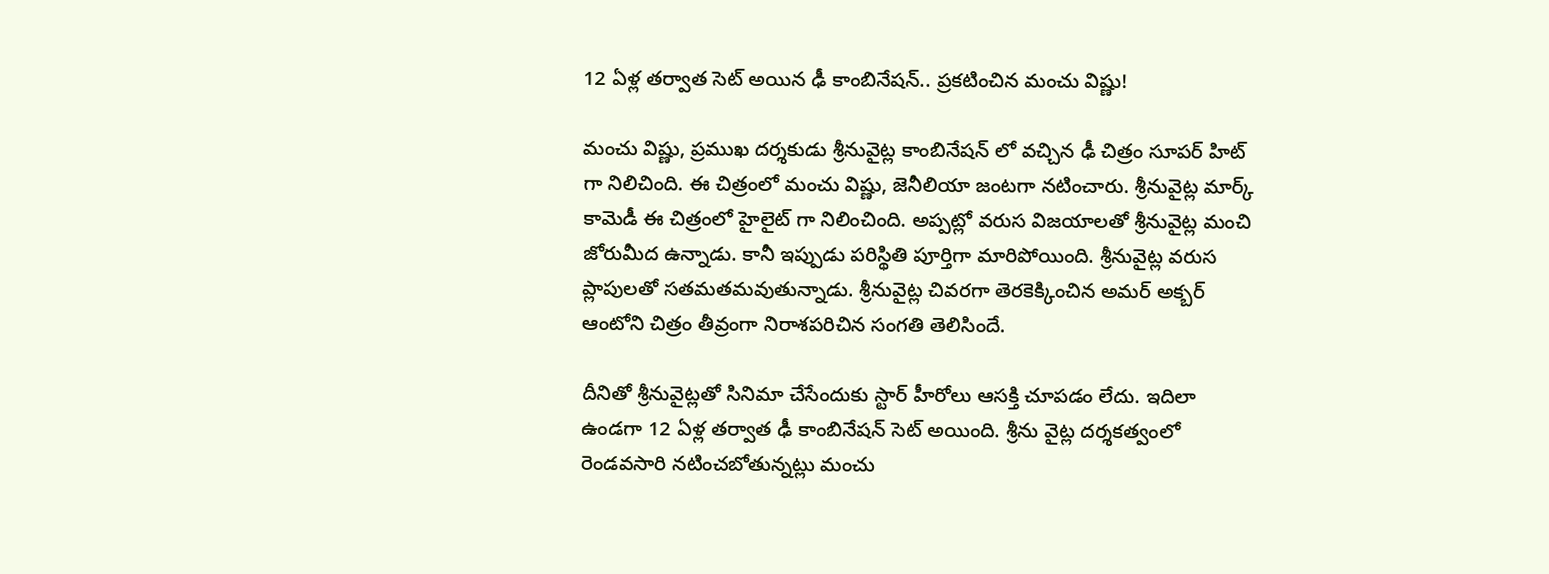12 ఏళ్ల తర్వాత సెట్ అయిన ఢీ కాంబినేషన్.. ప్రకటించిన మంచు విష్ణు!

మంచు విష్ణు, ప్రముఖ దర్శకుడు శ్రీనువైట్ల కాంబినేషన్ లో వచ్చిన ఢీ చిత్రం సూపర్ హిట్ గా నిలిచింది. ఈ చిత్రంలో మంచు విష్ణు, జెనీలియా జంటగా నటించారు. శ్రీనువైట్ల మార్క్ కామెడీ ఈ చిత్రంలో హైలైట్ గా నిలించింది. అప్పట్లో వరుస విజయాలతో శ్రీనువైట్ల మంచి జోరుమీద ఉన్నాడు. కానీ ఇప్పుడు పరిస్థితి పూర్తిగా మారిపోయింది. శ్రీనువైట్ల వరుస ప్లాపులతో సతమతమవుతున్నాడు. శ్రీనువైట్ల చివరగా తెరకెక్కించిన అమర్ అక్బర్ ఆంటోని చిత్రం తీవ్రంగా నిరాశపరిచిన సంగతి తెలిసిందే.

దీనితో శ్రీనువైట్లతో సినిమా చేసేందుకు స్టార్ హీరోలు ఆసక్తి చూపడం లేదు. ఇదిలా ఉండగా 12 ఏళ్ల తర్వాత ఢీ కాంబినేషన్ సెట్ అయింది. శ్రీను వైట్ల దర్శకత్వంలో రెండవసారి నటించబోతున్నట్లు మంచు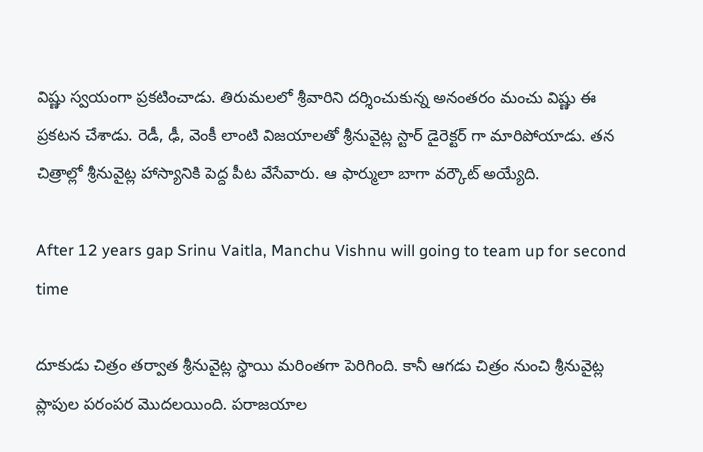విష్ణు స్వయంగా ప్రకటించాడు. తిరుమలలో శ్రీవారిని దర్శించుకున్న అనంతరం మంచు విష్ణు ఈ ప్రకటన చేశాడు. రెడీ, ఢీ, వెంకీ లాంటి విజయాలతో శ్రీనువైట్ల స్టార్ డైరెక్టర్ గా మారిపోయాడు. తన చిత్రాల్లో శ్రీనువైట్ల హాస్యానికి పెద్ద పీట వేసేవారు. ఆ ఫార్ములా బాగా వర్కౌట్ అయ్యేది.

After 12 years gap Srinu Vaitla, Manchu Vishnu will going to team up for second time

దూకుడు చిత్రం తర్వాత శ్రీనువైట్ల స్థాయి మరింతగా పెరిగింది. కానీ ఆగడు చిత్రం నుంచి శ్రీనువైట్ల ప్లాపుల పరంపర మొదలయింది. పరాజయాల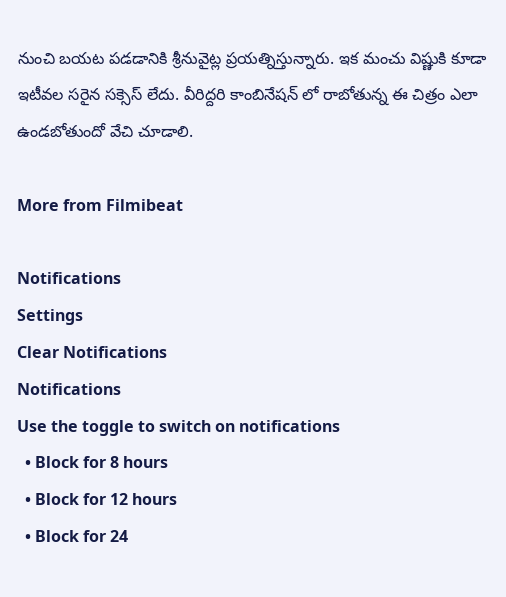నుంచి బయట పడడానికి శ్రీనువైట్ల ప్రయత్నిస్తున్నారు. ఇక మంచు విష్ణుకి కూడా ఇటీవల సరైన సక్సెస్ లేదు. వీరిద్దరి కాంబినేషన్ లో రాబోతున్న ఈ చిత్రం ఎలా ఉండబోతుందో వేచి చూడాలి.

More from Filmibeat

Notifications
Settings
Clear Notifications
Notifications
Use the toggle to switch on notifications
  • Block for 8 hours
  • Block for 12 hours
  • Block for 24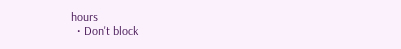hours
  • Don't block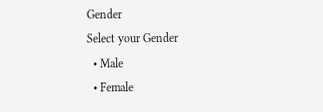Gender
Select your Gender
  • Male
  • Female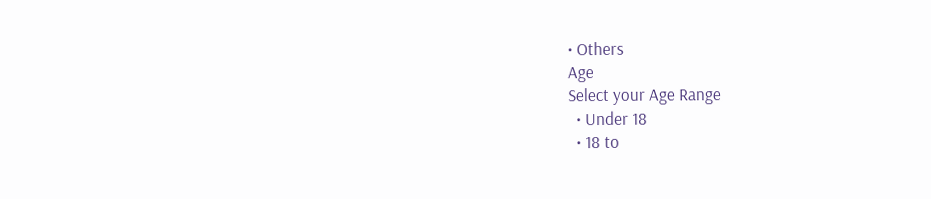• Others
Age
Select your Age Range
  • Under 18
  • 18 to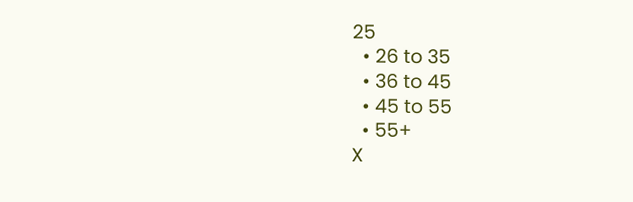25
  • 26 to 35
  • 36 to 45
  • 45 to 55
  • 55+
X